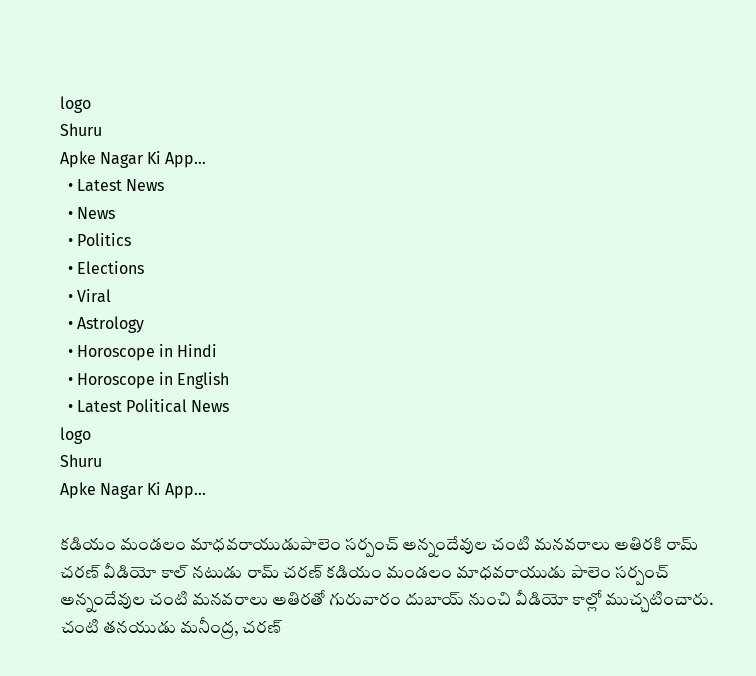logo
Shuru
Apke Nagar Ki App…
  • Latest News
  • News
  • Politics
  • Elections
  • Viral
  • Astrology
  • Horoscope in Hindi
  • Horoscope in English
  • Latest Political News
logo
Shuru
Apke Nagar Ki App…

కడియం మండలం మాధవరాయుడుపాలెం సర్పంచ్ అన్నందేవుల చంటి మనవరాలు అతిరకి రామ్ చరణ్ వీడియో కాల్ నటుడు రామ్ చరణ్ కడియం మండలం మాధవరాయుడు పాలెం సర్పంచ్ అన్నందేవుల చంటి మనవరాలు అతిరతో గురువారం దుబాయ్ నుంచి వీడియో కాల్లో ముచ్చటించారు. చంటి తనయుడు మనీంద్ర, చరణ్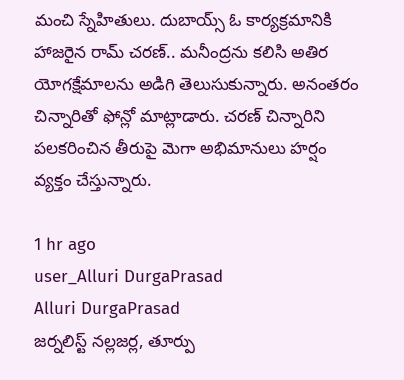మంచి స్నేహితులు. దుబాయ్స్ ఓ కార్యక్రమానికి హాజరైన రామ్ చరణ్.. మనీంద్రను కలిసి అతిర యోగక్షేమాలను అడిగి తెలుసుకున్నారు. అనంతరం చిన్నారితో ఫోన్లో మాట్లాడారు. చరణ్ చిన్నారిని పలకరించిన తీరుపై మెగా అభిమానులు హర్షం వ్యక్తం చేస్తున్నారు.

1 hr ago
user_Alluri DurgaPrasad
Alluri DurgaPrasad
జర్నలిస్ట్ నల్లజర్ల, తూర్పు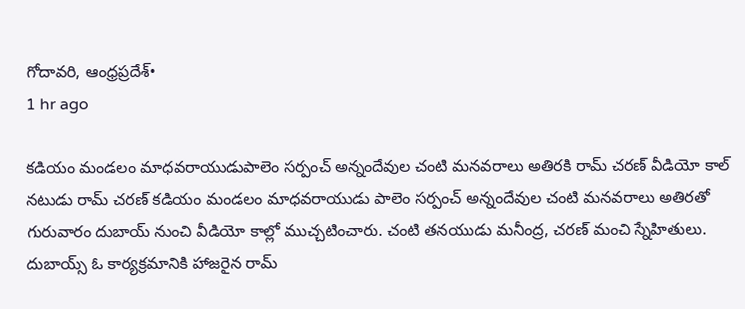గోదావరి, ఆంధ్రప్రదేశ్•
1 hr ago

కడియం మండలం మాధవరాయుడుపాలెం సర్పంచ్ అన్నందేవుల చంటి మనవరాలు అతిరకి రామ్ చరణ్ వీడియో కాల్ నటుడు రామ్ చరణ్ కడియం మండలం మాధవరాయుడు పాలెం సర్పంచ్ అన్నందేవుల చంటి మనవరాలు అతిరతో గురువారం దుబాయ్ నుంచి వీడియో కాల్లో ముచ్చటించారు. చంటి తనయుడు మనీంద్ర, చరణ్ మంచి స్నేహితులు. దుబాయ్స్ ఓ కార్యక్రమానికి హాజరైన రామ్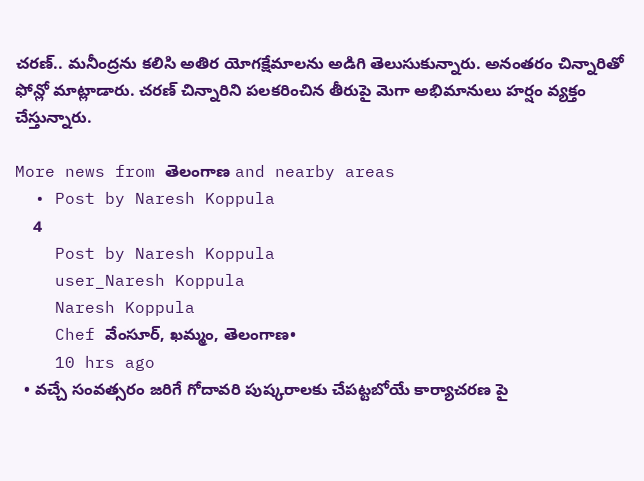చరణ్.. మనీంద్రను కలిసి అతిర యోగక్షేమాలను అడిగి తెలుసుకున్నారు. అనంతరం చిన్నారితో ఫోన్లో మాట్లాడారు. చరణ్ చిన్నారిని పలకరించిన తీరుపై మెగా అభిమానులు హర్షం వ్యక్తం చేస్తున్నారు.

More news from తెలంగాణ and nearby areas
  • Post by Naresh Koppula
    4
    Post by Naresh Koppula
    user_Naresh Koppula
    Naresh Koppula
    Chef వేంసూర్, ఖమ్మం, తెలంగాణ•
    10 hrs ago
  • వచ్చే సంవత్సరం జరిగే గోదావరి పుష్కరాలకు చేపట్టబోయే కార్యాచరణ పై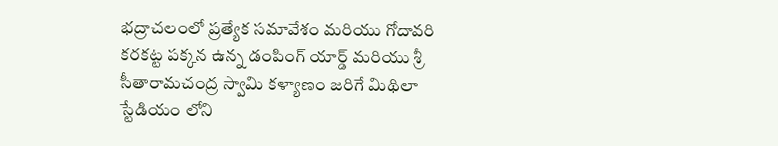భద్రాచలంలో ప్రత్యేక సమావేశం మరియు గోదావరి కరకట్ట పక్కన ఉన్న డంపింగ్ యార్డ్ మరియు శ్రీ సీతారామచంద్ర స్వామి కళ్యాణం జరిగే మిథిలా స్టేడియం లోని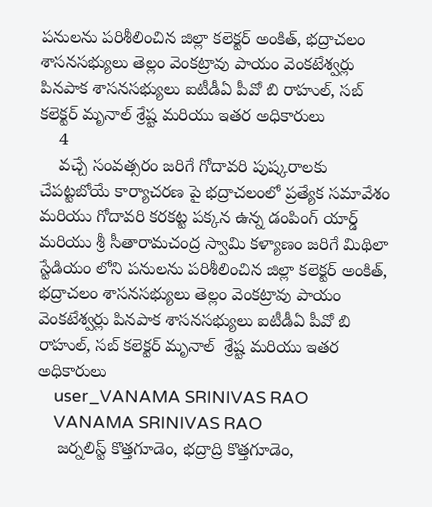పనులను పరిశీలించిన జిల్లా కలెక్టర్ అంకిత్, భద్రాచలం శాసనసభ్యులు తెల్లం వెంకట్రావు పాయం వెంకటేశ్వర్లు పినపాక శాసనసభ్యులు ఐటీడీఏ పీవో బి రాహుల్, సబ్ కలెక్టర్ మృనాల్ శ్రేష్ట మరియు ఇతర అధికారులు
    4
    వచ్చే సంవత్సరం జరిగే గోదావరి పుష్కరాలకు చేపట్టబోయే కార్యాచరణ పై భద్రాచలంలో ప్రత్యేక సమావేశం మరియు గోదావరి కరకట్ట పక్కన ఉన్న డంపింగ్ యార్డ్ మరియు శ్రీ సీతారామచంద్ర స్వామి కళ్యాణం జరిగే మిథిలా స్టేడియం లోని పనులను పరిశీలించిన జిల్లా కలెక్టర్ అంకిత్, భద్రాచలం శాసనసభ్యులు తెల్లం వెంకట్రావు పాయం వెంకటేశ్వర్లు పినపాక శాసనసభ్యులు ఐటీడీఏ పీవో బి రాహుల్, సబ్ కలెక్టర్ మృనాల్  శ్రేష్ట మరియు ఇతర అధికారులు
    user_VANAMA SRINIVAS RAO
    VANAMA SRINIVAS RAO
    జర్నలిస్ట్ కొత్తగూడెం, భద్రాద్రి కొత్తగూడెం,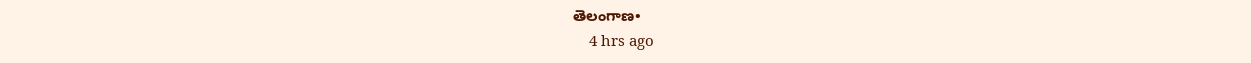తెలంగాణ•
    4 hrs ago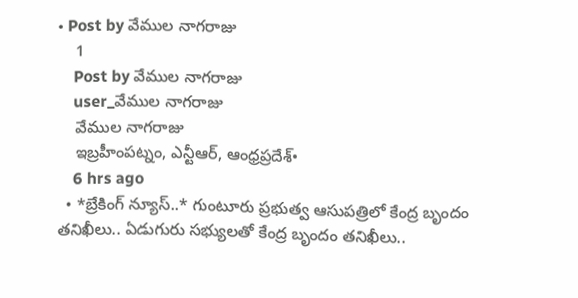• Post by వేముల నాగరాజు
    1
    Post by వేముల నాగరాజు
    user_వేముల నాగరాజు
    వేముల నాగరాజు
    ఇబ్రహీంపట్నం, ఎన్టీఆర్, ఆంధ్రప్రదేశ్•
    6 hrs ago
  • *బ్రేకింగ్ న్యూస్..* గుంటూరు ప్రభుత్వ ఆసుపత్రిలో కేంద్ర బృందం తనిఖీలు.. ఏడుగురు సభ్యులతో కేంద్ర బృందం తనిఖీలు..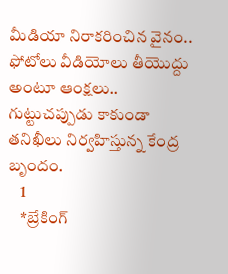మీడియా నిరాకరించిన వైనం.. ఫోటోలు వీడియోలు తీయొద్దు అంటూ ఆంక్షలు.. గుట్టుచప్పుడు కాకుండా తనిఖీలు నిర్వహిస్తున్న కేంద్ర బృందం.
    1
    *బ్రేకింగ్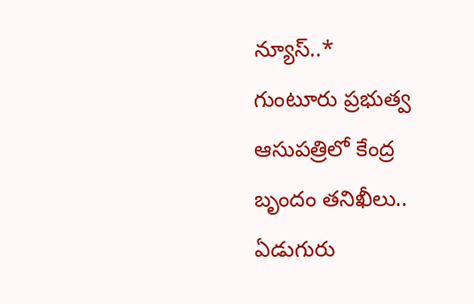న్యూస్..*
గుంటూరు ప్రభుత్వ ఆసుపత్రిలో కేంద్ర బృందం తనిఖీలు..
ఏడుగురు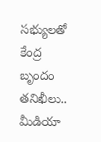సభ్యులతో కేంద్ర బృందం తనిఖీలు..
మీడియా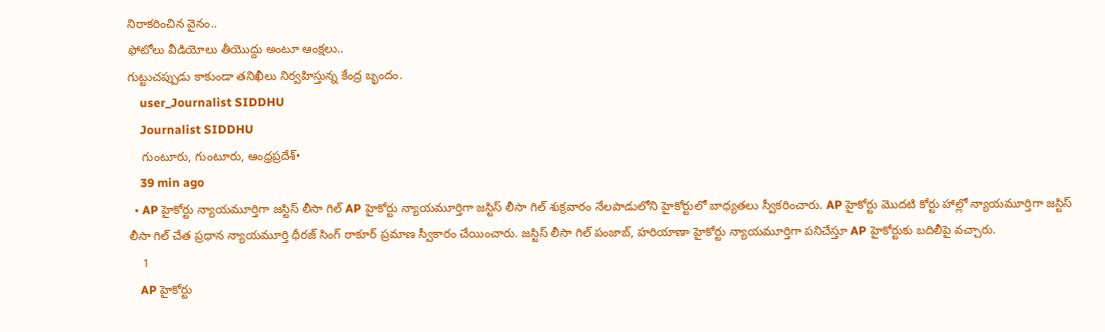నిరాకరించిన వైనం..
ఫోటోలు వీడియోలు తీయొద్దు అంటూ ఆంక్షలు..
గుట్టుచప్పుడు కాకుండా తనిఖీలు నిర్వహిస్తున్న కేంద్ర బృందం.
    user_Journalist SIDDHU
    Journalist SIDDHU
    గుంటూరు, గుంటూరు, ఆంధ్రప్రదేశ్•
    39 min ago
  • AP హైకోర్టు న్యాయమూర్తిగా జస్టిస్ లీసా గిల్ AP హైకోర్టు న్యాయమూర్తిగా జస్టిస్ లీసా గిల్ శుక్రవారం నేలపాడులోని హైకోర్టులో బాధ్యతలు స్వీకరించారు. AP హైకోర్టు మొదటి కోర్టు హాల్లో న్యాయమూర్తిగా జస్టిస్ లీసా గిల్ చేత ప్రధాన న్యాయమూర్తి ధీరజ్ సింగ్ ఠాకూర్ ప్రమాణ స్వీకారం చేయించారు. జస్టిస్ లీసా గిల్ పంజాబ్, హరియాణా హైకోర్టు న్యాయమూర్తిగా పనిచేస్తూ AP హైకోర్టుకు బదిలీపై వచ్చారు.
    1
    AP హైకోర్టు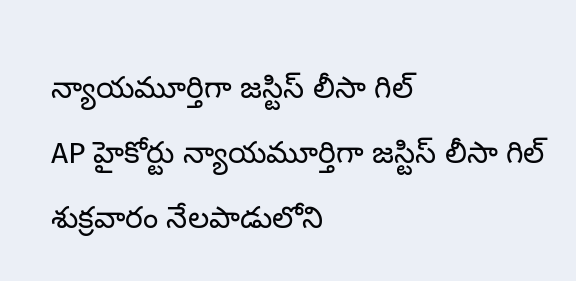న్యాయమూర్తిగా జస్టిస్ లీసా గిల్
AP హైకోర్టు న్యాయమూర్తిగా జస్టిస్ లీసా గిల్ శుక్రవారం నేలపాడులోని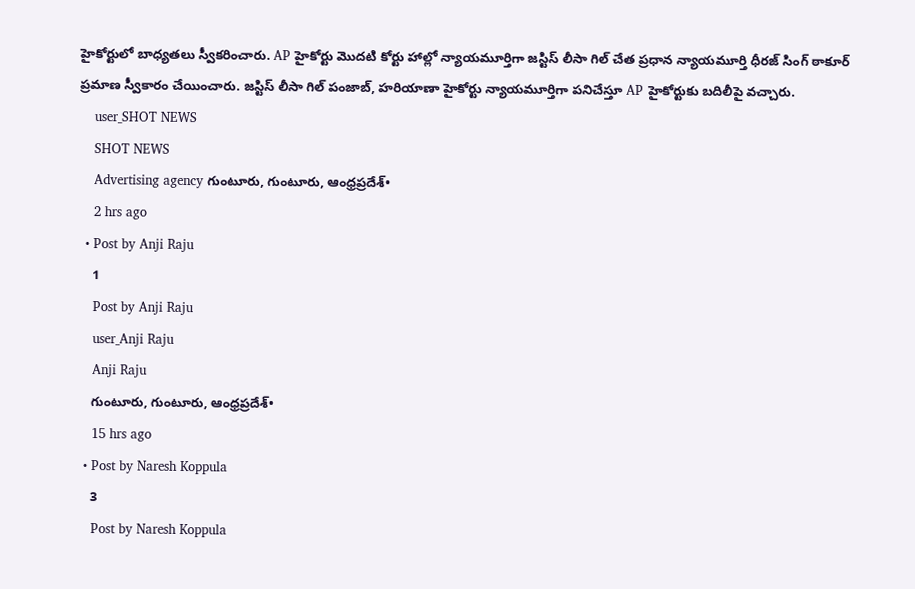హైకోర్టులో బాధ్యతలు స్వీకరించారు. AP హైకోర్టు మొదటి కోర్టు హాల్లో న్యాయమూర్తిగా జస్టిస్ లీసా గిల్ చేత ప్రధాన న్యాయమూర్తి ధీరజ్ సింగ్ ఠాకూర్ ప్రమాణ స్వీకారం చేయించారు. జస్టిస్ లీసా గిల్ పంజాబ్, హరియాణా హైకోర్టు న్యాయమూర్తిగా పనిచేస్తూ AP హైకోర్టుకు బదిలీపై వచ్చారు.
    user_SHOT NEWS
    SHOT NEWS
    Advertising agency గుంటూరు, గుంటూరు, ఆంధ్రప్రదేశ్•
    2 hrs ago
  • Post by Anji Raju
    1
    Post by Anji Raju
    user_Anji Raju
    Anji Raju
    గుంటూరు, గుంటూరు, ఆంధ్రప్రదేశ్•
    15 hrs ago
  • Post by Naresh Koppula
    3
    Post by Naresh Koppula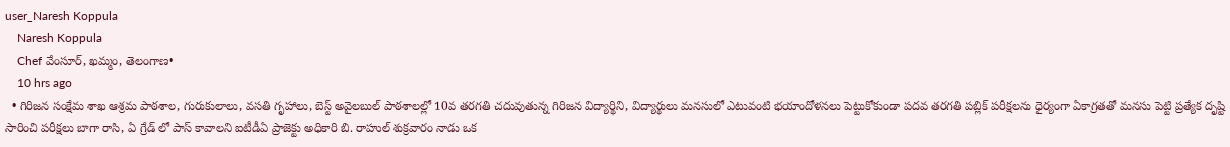user_Naresh Koppula
    Naresh Koppula
    Chef వేంసూర్, ఖమ్మం, తెలంగాణ•
    10 hrs ago
  • గిరిజన సంక్షేమ శాఖ ఆశ్రమ పాఠశాల, గురుకులాలు, వసతి గృహాలు, బెస్ట్ అవైలబుల్ పాఠశాలల్లో 10వ తరగతి చదువుతున్న గిరిజన విద్యార్థిని, విద్యార్థులు మనసులో ఎటువంటి భయాందోళనలు పెట్టుకోకుండా పదవ తరగతి పబ్లిక్ పరీక్షలను ధైర్యంగా ఏకాగ్రతతో మనసు పెట్టి ప్రత్యేక దృష్టి సారించి పరీక్షలు బాగా రాసి, ఏ గ్రేడ్ లో పాస్ కావాలని ఐటీడీఏ ప్రాజెక్టు అధికారి బి. రాహుల్ శుక్రవారం నాడు ఒక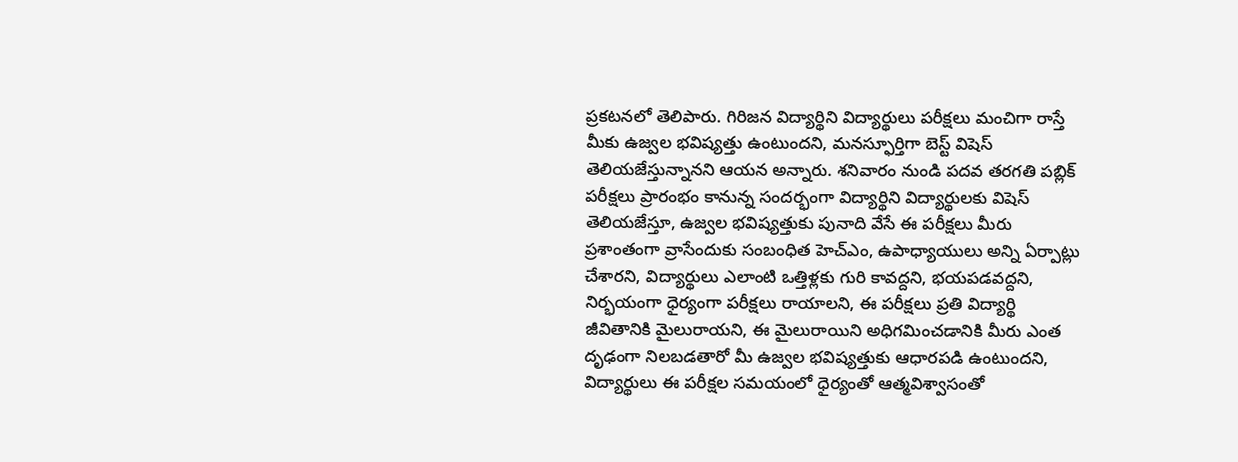ప్రకటనలో తెలిపారు. గిరిజన విద్యార్థిని విద్యార్థులు పరీక్షలు మంచిగా రాస్తే మీకు ఉజ్వల భవిష్యత్తు ఉంటుందని, మనస్ఫూర్తిగా బెస్ట్ విషెస్ తెలియజేస్తున్నానని ఆయన అన్నారు. శనివారం నుండి పదవ తరగతి పబ్లిక్ పరీక్షలు ప్రారంభం కానున్న సందర్భంగా విద్యార్థిని విద్యార్థులకు విషెస్ తెలియజేస్తూ, ఉజ్వల భవిష్యత్తుకు పునాది వేసే ఈ పరీక్షలు మీరు ప్రశాంతంగా వ్రాసేందుకు సంబంధిత హెచ్ఎం, ఉపాధ్యాయులు అన్ని ఏర్పాట్లు చేశారని, విద్యార్థులు ఎలాంటి ఒత్తిళ్లకు గురి కావద్దని, భయపడవద్దని, నిర్భయంగా ధైర్యంగా పరీక్షలు రాయాలని, ఈ పరీక్షలు ప్రతి విద్యార్థి జీవితానికి మైలురాయని, ఈ మైలురాయిని అధిగమించడానికి మీరు ఎంత దృఢంగా నిలబడతారో మీ ఉజ్వల భవిష్యత్తుకు ఆధారపడి ఉంటుందని, విద్యార్థులు ఈ పరీక్షల సమయంలో ధైర్యంతో ఆత్మవిశ్వాసంతో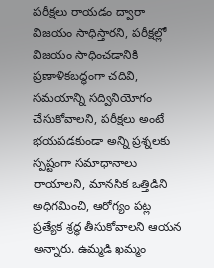పరీక్షలు రాయడం ద్వారా విజయం సాధిస్తారని, పరీక్షల్లో విజయం సాధించడానికి ప్రణాళికబద్ధంగా చదివి, సమయాన్ని సద్వినియోగం చేసుకోవాలని, పరీక్షలు అంటే భయపడకుండా అన్ని ప్రశ్నలకు స్పష్టంగా సమాధానాలు రాయాలని, మానసిక ఒత్తిడిని అధిగమించి, ఆరోగ్యం పట్ల ప్రత్యేక శ్రద్ధ తీసుకోవాలని ఆయన అన్నారు. ఉమ్మడి ఖమ్మం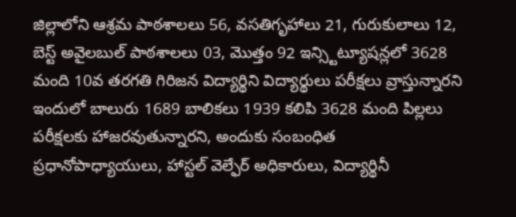జిల్లాలోని ఆశ్రమ పాఠశాలలు 56, వసతిగృహాలు 21, గురుకులాలు 12, బెస్ట్ అవైలబుల్ పాఠశాలలు 03, మొత్తం 92 ఇన్స్టిట్యూషన్లలో 3628 మంది 10వ తరగతి గిరిజన విద్యార్థిని విద్యార్థులు పరీక్షలు వ్రాస్తున్నారని ఇందులో బాలురు 1689 బాలికలు 1939 కలిపి 3628 మంది పిల్లలు పరీక్షలకు హాజరవుతున్నారని, అందుకు సంబంధిత ప్రధానోపాధ్యాయులు, హాస్టల్ వెల్ఫేర్ అధికారులు, విద్యార్థినీ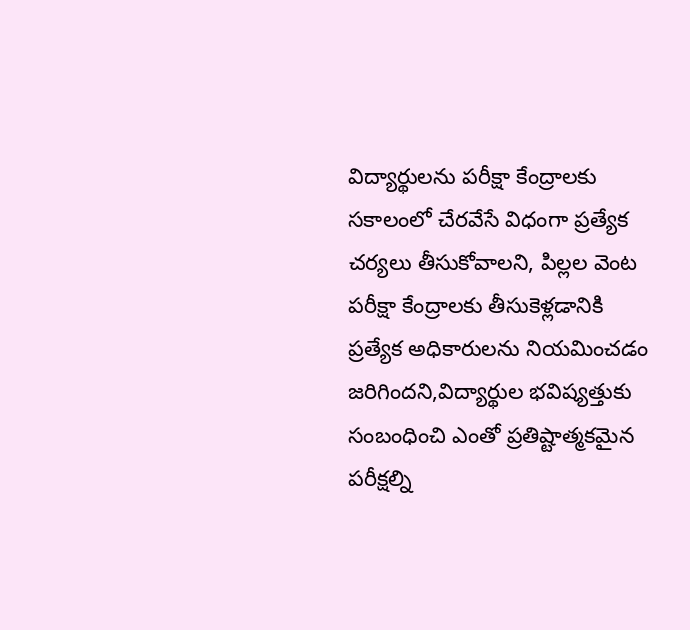విద్యార్థులను పరీక్షా కేంద్రాలకు సకాలంలో చేరవేసే విధంగా ప్రత్యేక చర్యలు తీసుకోవాలని, పిల్లల వెంట పరీక్షా కేంద్రాలకు తీసుకెళ్లడానికి ప్రత్యేక అధికారులను నియమించడం జరిగిందని,విద్యార్థుల భవిష్యత్తుకు సంబంధించి ఎంతో ప్రతిష్టాత్మకమైన పరీక్షల్ని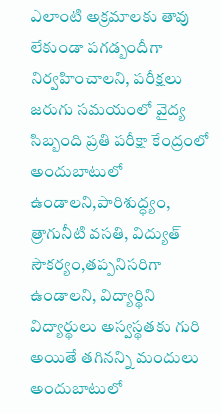ఎలాంటి అక్రమాలకు తావు లేకుండా పగడ్బందీగా నిర్వహించాలని, పరీక్షలు జరుగు సమయంలో వైద్య సిబ్బంది ప్రతి పరీక్షా కేంద్రంలో అందుబాటులో ఉండాలని,పారిశుద్ధ్యం, త్రాగునీటి వసతి, విద్యుత్ సౌకర్యం,తప్పనిసరిగా ఉండాలని, విద్యార్థిని విద్యార్థులు అస్వస్థతకు గురి అయితే తగినన్ని మందులు అందుబాటులో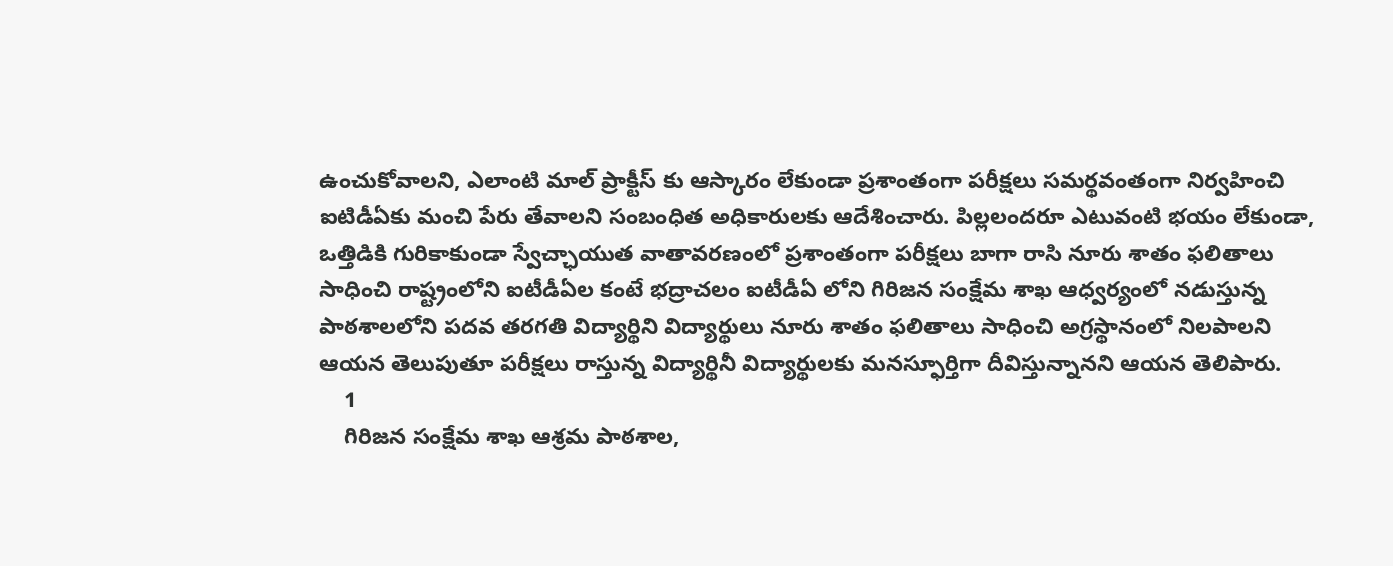ఉంచుకోవాలని, ఎలాంటి మాల్ ప్రాక్టీస్ కు ఆస్కారం లేకుండా ప్రశాంతంగా పరీక్షలు సమర్థవంతంగా నిర్వహించి ఐటిడీఏకు మంచి పేరు తేవాలని సంబంధిత అధికారులకు ఆదేశించారు. పిల్లలందరూ ఎటువంటి భయం లేకుండా, ఒత్తిడికి గురికాకుండా స్వేచ్ఛాయుత వాతావరణంలో ప్రశాంతంగా పరీక్షలు బాగా రాసి నూరు శాతం ఫలితాలు సాధించి రాష్ట్రంలోని ఐటీడీఏల కంటే భద్రాచలం ఐటీడీఏ లోని గిరిజన సంక్షేమ శాఖ ఆధ్వర్యంలో నడుస్తున్న పాఠశాలలోని పదవ తరగతి విద్యార్థిని విద్యార్థులు నూరు శాతం ఫలితాలు సాధించి అగ్రస్థానంలో నిలపాలని ఆయన తెలుపుతూ పరీక్షలు రాస్తున్న విద్యార్థినీ విద్యార్థులకు మనస్ఫూర్తిగా దీవిస్తున్నానని ఆయన తెలిపారు.
    1
    గిరిజన సంక్షేమ శాఖ ఆశ్రమ పాఠశాల,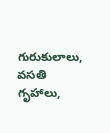గురుకులాలు, వసతి గృహాలు,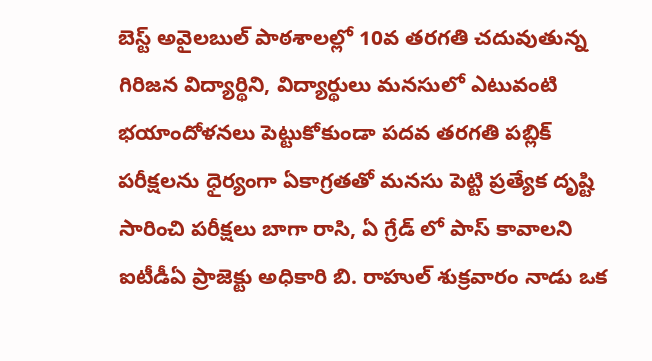బెస్ట్ అవైలబుల్ పాఠశాలల్లో 10వ తరగతి చదువుతున్న గిరిజన విద్యార్థిని, విద్యార్థులు మనసులో ఎటువంటి భయాందోళనలు పెట్టుకోకుండా పదవ తరగతి పబ్లిక్ పరీక్షలను ధైర్యంగా ఏకాగ్రతతో మనసు పెట్టి ప్రత్యేక దృష్టి సారించి పరీక్షలు బాగా రాసి, ఏ గ్రేడ్ లో పాస్ కావాలని ఐటీడీఏ ప్రాజెక్టు అధికారి బి. రాహుల్ శుక్రవారం నాడు ఒక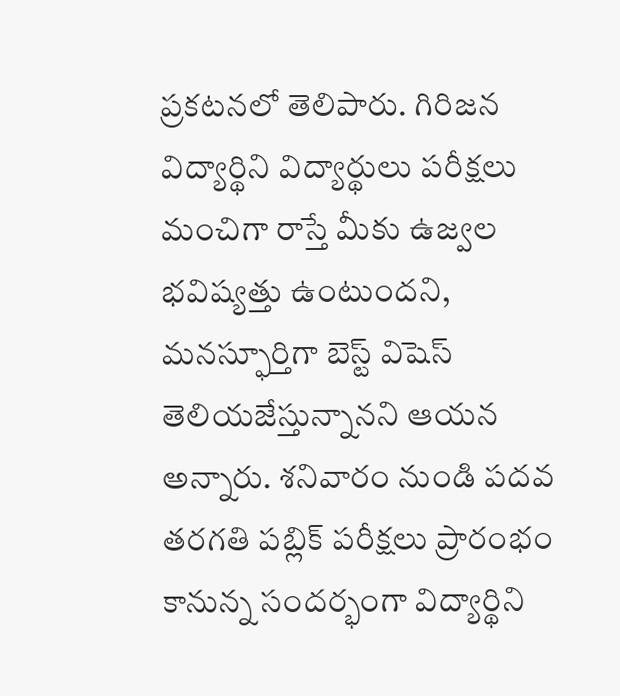ప్రకటనలో తెలిపారు. గిరిజన విద్యార్థిని విద్యార్థులు పరీక్షలు మంచిగా రాస్తే మీకు ఉజ్వల భవిష్యత్తు ఉంటుందని, మనస్ఫూర్తిగా బెస్ట్ విషెస్ తెలియజేస్తున్నానని ఆయన అన్నారు. శనివారం నుండి పదవ తరగతి పబ్లిక్ పరీక్షలు ప్రారంభం కానున్న సందర్భంగా విద్యార్థిని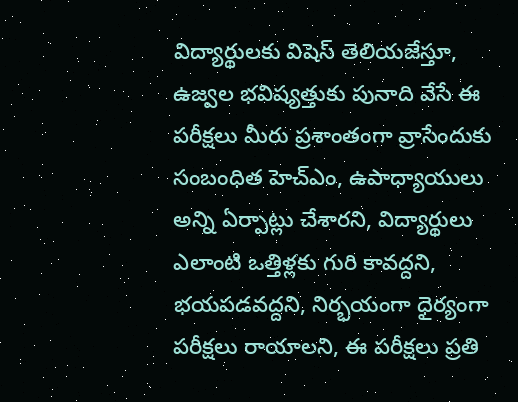విద్యార్థులకు విషెస్ తెలియజేస్తూ, ఉజ్వల భవిష్యత్తుకు పునాది వేసే ఈ పరీక్షలు మీరు ప్రశాంతంగా వ్రాసేందుకు సంబంధిత హెచ్ఎం, ఉపాధ్యాయులు అన్ని ఏర్పాట్లు చేశారని, విద్యార్థులు ఎలాంటి ఒత్తిళ్లకు గురి కావద్దని, భయపడవద్దని, నిర్భయంగా ధైర్యంగా పరీక్షలు రాయాలని, ఈ పరీక్షలు ప్రతి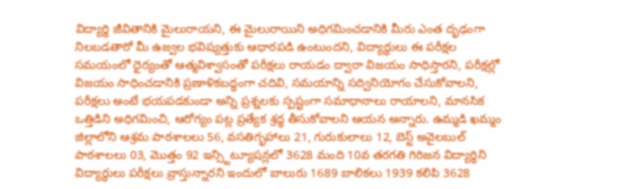విద్యార్థి జీవితానికి మైలురాయని, ఈ మైలురాయిని అధిగమించడానికి మీరు ఎంత దృఢంగా నిలబడతారో మీ ఉజ్వల భవిష్యత్తుకు ఆధారపడి ఉంటుందని, విద్యార్థులు ఈ పరీక్షల సమయంలో ధైర్యంతో ఆత్మవిశ్వాసంతో పరీక్షలు రాయడం ద్వారా విజయం సాధిస్తారని, పరీక్షల్లో విజయం సాధించడానికి ప్రణాళికబద్ధంగా చదివి, సమయాన్ని సద్వినియోగం చేసుకోవాలని, పరీక్షలు అంటే భయపడకుండా అన్ని ప్రశ్నలకు స్పష్టంగా సమాధానాలు రాయాలని, మానసిక ఒత్తిడిని అధిగమించి, ఆరోగ్యం పట్ల ప్రత్యేక శ్రద్ధ తీసుకోవాలని ఆయన అన్నారు. ఉమ్మడి ఖమ్మం జిల్లాలోని ఆశ్రమ పాఠశాలలు 56, వసతిగృహాలు 21, గురుకులాలు 12, బెస్ట్ అవైలబుల్ పాఠశాలలు 03, మొత్తం 92 ఇన్స్టిట్యూషన్లలో 3628 మంది 10వ తరగతి గిరిజన విద్యార్థిని విద్యార్థులు పరీక్షలు వ్రాస్తున్నారని ఇందులో బాలురు 1689 బాలికలు 1939 కలిపి 3628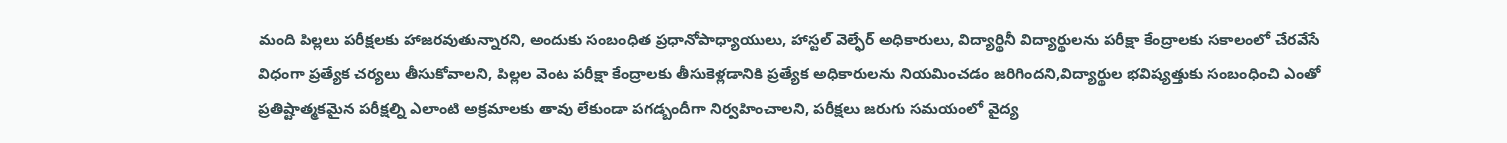మంది పిల్లలు పరీక్షలకు హాజరవుతున్నారని, అందుకు సంబంధిత ప్రధానోపాధ్యాయులు, హాస్టల్ వెల్ఫేర్ అధికారులు, విద్యార్థినీ విద్యార్థులను పరీక్షా కేంద్రాలకు సకాలంలో చేరవేసే విధంగా ప్రత్యేక చర్యలు తీసుకోవాలని, పిల్లల వెంట పరీక్షా కేంద్రాలకు తీసుకెళ్లడానికి ప్రత్యేక అధికారులను నియమించడం జరిగిందని,విద్యార్థుల భవిష్యత్తుకు సంబంధించి ఎంతో ప్రతిష్టాత్మకమైన పరీక్షల్ని ఎలాంటి అక్రమాలకు తావు లేకుండా పగడ్బందీగా నిర్వహించాలని, పరీక్షలు జరుగు సమయంలో వైద్య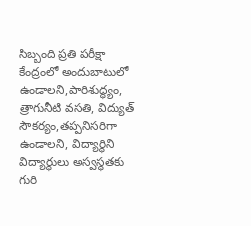సిబ్బంది ప్రతి పరీక్షా కేంద్రంలో అందుబాటులో ఉండాలని,పారిశుద్ధ్యం, త్రాగునీటి వసతి, విద్యుత్ సౌకర్యం,తప్పనిసరిగా ఉండాలని, విద్యార్థిని విద్యార్థులు అస్వస్థతకు గురి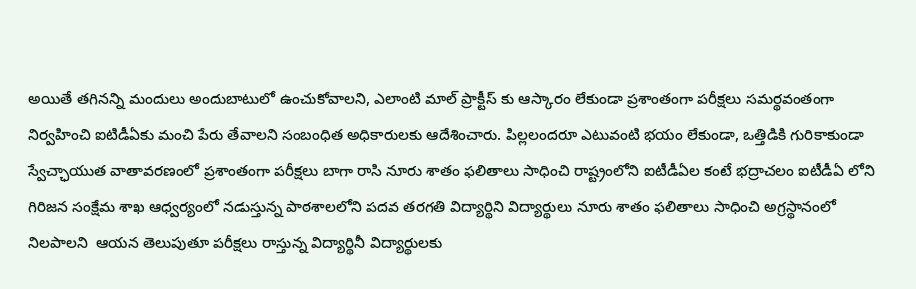అయితే తగినన్ని మందులు అందుబాటులో ఉంచుకోవాలని, ఎలాంటి మాల్ ప్రాక్టీస్ కు ఆస్కారం లేకుండా ప్రశాంతంగా పరీక్షలు సమర్థవంతంగా నిర్వహించి ఐటిడీఏకు మంచి పేరు తేవాలని సంబంధిత అధికారులకు ఆదేశించారు. పిల్లలందరూ ఎటువంటి భయం లేకుండా, ఒత్తిడికి గురికాకుండా స్వేచ్ఛాయుత వాతావరణంలో ప్రశాంతంగా పరీక్షలు బాగా రాసి నూరు శాతం ఫలితాలు సాధించి రాష్ట్రంలోని ఐటీడీఏల కంటే భద్రాచలం ఐటీడీఏ లోని గిరిజన సంక్షేమ శాఖ ఆధ్వర్యంలో నడుస్తున్న పాఠశాలలోని పదవ తరగతి విద్యార్థిని విద్యార్థులు నూరు శాతం ఫలితాలు సాధించి అగ్రస్థానంలో నిలపాలని  ఆయన తెలుపుతూ పరీక్షలు రాస్తున్న విద్యార్థినీ విద్యార్థులకు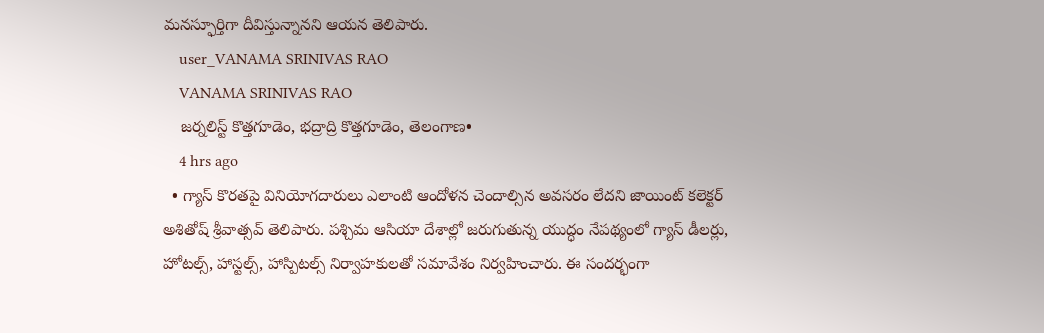మనస్ఫూర్తిగా దీవిస్తున్నానని ఆయన తెలిపారు.
    user_VANAMA SRINIVAS RAO
    VANAMA SRINIVAS RAO
    జర్నలిస్ట్ కొత్తగూడెం, భద్రాద్రి కొత్తగూడెం, తెలంగాణ•
    4 hrs ago
  • గ్యాస్ కొరతపై వినియోగదారులు ఎలాంటి ఆందోళన చెందాల్సిన అవసరం లేదని జాయింట్ కలెక్టర్ అశితోష్ శ్రీవాత్సవ్ తెలిపారు. పశ్చిమ ఆసియా దేశాల్లో జరుగుతున్న యుద్ధం నేపథ్యంలో గ్యాస్ డీలర్లు, హోటల్స్, హాస్టల్స్, హాస్పిటల్స్ నిర్వాహకులతో సమావేశం నిర్వహించారు. ఈ సందర్భంగా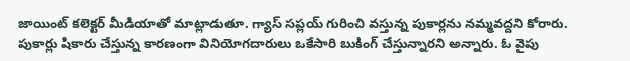జాయింట్ కలెక్టర్ మీడియాతో మాట్లాడుతూ. గ్యాస్ సప్లయ్ గురించి వస్తున్న పుకార్లను నమ్మవద్దని కోరారు. పుకార్లు షికారు చేస్తున్న కారణంగా వినియోగదారులు ఒకేసారి బుకింగ్ చేస్తున్నారని అన్నారు. ఓ వైపు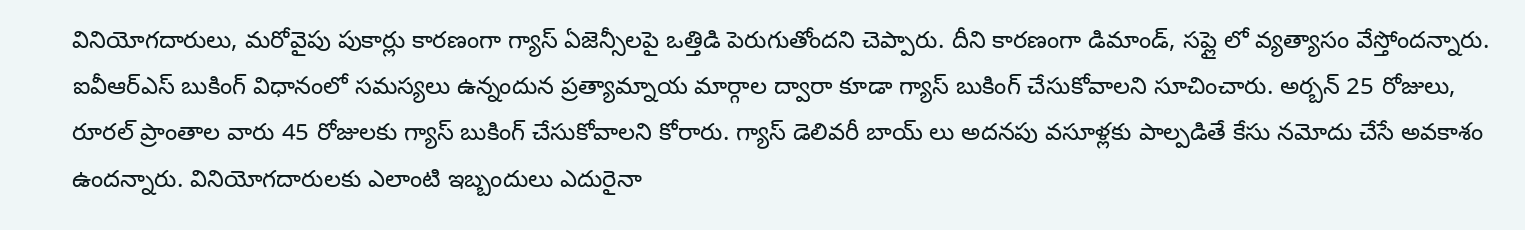వినియోగదారులు, మరోవైపు పుకార్లు కారణంగా గ్యాస్ ఏజెన్సీలపై ఒత్తిడి పెరుగుతోందని చెప్పారు. దీని కారణంగా డిమాండ్, సప్లై లో వ్యత్యాసం వేస్తోందన్నారు. ఐవీఆర్ఎస్ బుకింగ్ విధానంలో సమస్యలు ఉన్నందున ప్రత్యామ్నాయ మార్గాల ద్వారా కూడా గ్యాస్ బుకింగ్ చేసుకోవాలని సూచించారు. అర్బన్ 25 రోజులు, రూరల్ ప్రాంతాల వారు 45 రోజులకు గ్యాస్ బుకింగ్ చేసుకోవాలని కోరారు. గ్యాస్ డెలివరీ బాయ్ లు అదనపు వసూళ్లకు పాల్పడితే కేసు నమోదు చేసే అవకాశం ఉందన్నారు. వినియోగదారులకు ఎలాంటి ఇబ్బందులు ఎదురైనా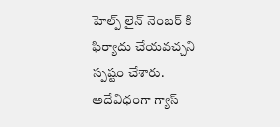హెల్ప్ లైన్ నెంబర్ కి ఫిర్యాదు చేయవచ్చని స్పష్టం చేశారు. అదేవిధంగా గ్యాస్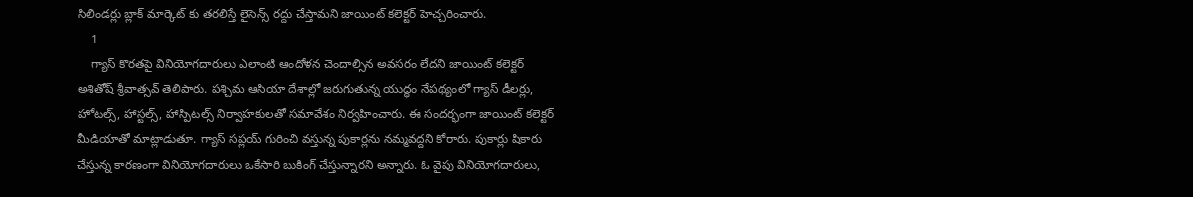సిలిండర్లు బ్లాక్ మార్కెట్ కు తరలిస్తే లైసెన్స్ రద్దు చేస్తామని జాయింట్ కలెక్టర్ హెచ్చరించారు.
    1
    గ్యాస్ కొరతపై వినియోగదారులు ఎలాంటి ఆందోళన చెందాల్సిన అవసరం లేదని జాయింట్ కలెక్టర్ అశితోష్ శ్రీవాత్సవ్ తెలిపారు. పశ్చిమ ఆసియా దేశాల్లో జరుగుతున్న యుద్ధం నేపథ్యంలో గ్యాస్ డీలర్లు, హోటల్స్, హాస్టల్స్, హాస్పిటల్స్ నిర్వాహకులతో సమావేశం నిర్వహించారు. ఈ సందర్భంగా జాయింట్ కలెక్టర్ మీడియాతో మాట్లాడుతూ. గ్యాస్ సప్లయ్ గురించి వస్తున్న పుకార్లను నమ్మవద్దని కోరారు. పుకార్లు షికారు చేస్తున్న కారణంగా వినియోగదారులు ఒకేసారి బుకింగ్ చేస్తున్నారని అన్నారు. ఓ వైపు వినియోగదారులు,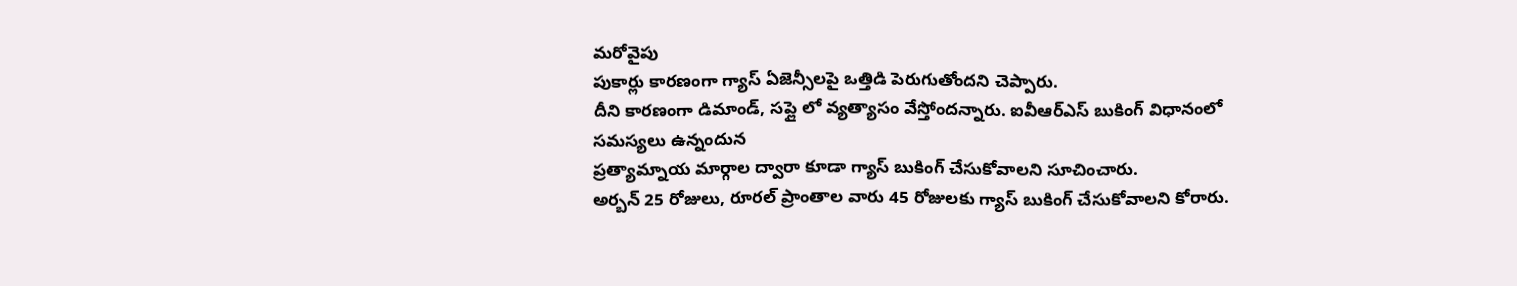మరోవైపు
పుకార్లు కారణంగా గ్యాస్ ఏజెన్సీలపై ఒత్తిడి పెరుగుతోందని చెప్పారు.
దీని కారణంగా డిమాండ్, సప్లై లో వ్యత్యాసం వేస్తోందన్నారు. ఐవీఆర్ఎస్ బుకింగ్ విధానంలో సమస్యలు ఉన్నందున
ప్రత్యామ్నాయ మార్గాల ద్వారా కూడా గ్యాస్ బుకింగ్ చేసుకోవాలని సూచించారు.
అర్బన్ 25 రోజులు, రూరల్ ప్రాంతాల వారు 45 రోజులకు గ్యాస్ బుకింగ్ చేసుకోవాలని కోరారు.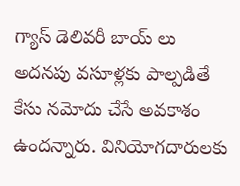గ్యాస్ డెలివరీ బాయ్ లు అదనపు వసూళ్లకు పాల్పడితే కేసు నమోదు చేసే అవకాశం ఉందన్నారు. వినియోగదారులకు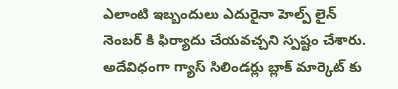ఎలాంటి ఇబ్బందులు ఎదురైనా హెల్ప్ లైన్ నెంబర్ కి ఫిర్యాదు చేయవచ్చని స్పష్టం చేశారు. అదేవిధంగా గ్యాస్ సిలిండర్లు బ్లాక్ మార్కెట్ కు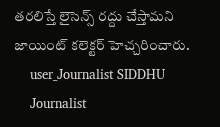తరలిస్తే లైసెన్స్ రద్దు చేస్తామని జాయింట్ కలెక్టర్ హెచ్చరించారు.
    user_Journalist SIDDHU
    Journalist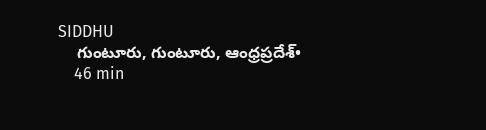SIDDHU
    గుంటూరు, గుంటూరు, ఆంధ్రప్రదేశ్•
    46 min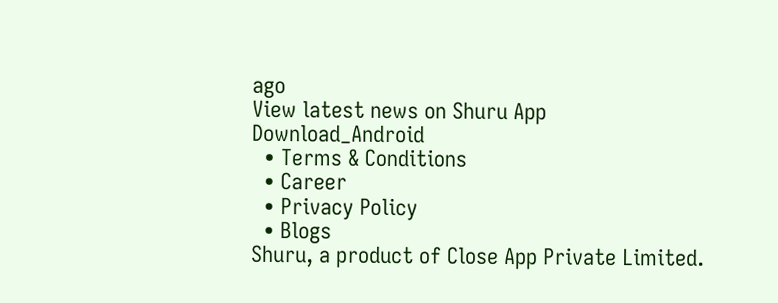ago
View latest news on Shuru App
Download_Android
  • Terms & Conditions
  • Career
  • Privacy Policy
  • Blogs
Shuru, a product of Close App Private Limited.